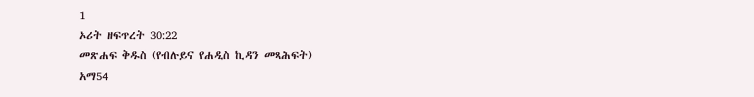1
ኦሪት ዘፍጥረት 30:22
መጽሐፍ ቅዱስ (የብሉይና የሐዲስ ኪዳን መጻሕፍት)
አማ54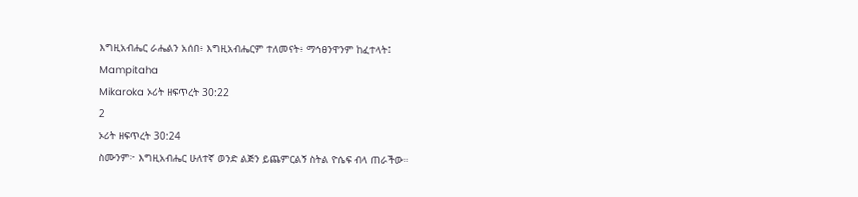እግዚአብሔር ራሔልን አሰበ፥ እግዚአብሔርም ተለመናት፥ ማኅፀንዋንም ከፈተላት፤
Mampitaha
Mikaroka ኦሪት ዘፍጥረት 30:22
2
ኦሪት ዘፍጥረት 30:24
ስሙንም፦ እግዚአብሔር ሁለተኛ ወንድ ልጅን ይጨምርልኝ ስትል ዮሴፍ ብላ ጠራችው።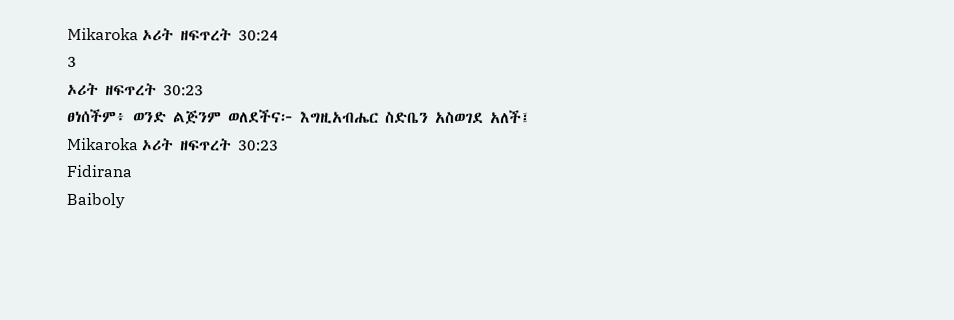Mikaroka ኦሪት ዘፍጥረት 30:24
3
ኦሪት ዘፍጥረት 30:23
ፀነሰችም፥ ወንድ ልጅንም ወለደችና፦ እግዚአብሔር ስድቤን አስወገደ አለች፤
Mikaroka ኦሪት ዘፍጥረት 30:23
Fidirana
Baiboly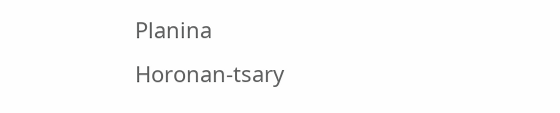Planina
Horonan-tsary